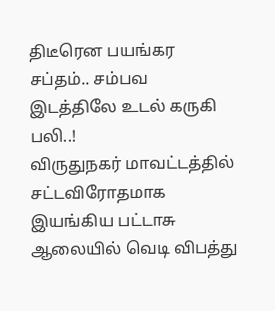திடீரென பயங்கர சப்தம்.. சம்பவ இடத்திலே உடல் கருகி பலி..!
விருதுநகர் மாவட்டத்தில் சட்டவிரோதமாக இயங்கிய பட்டாசு ஆலையில் வெடி விபத்து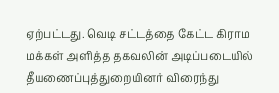ஏற்பட்டது. வெடி சட்டத்தை கேட்ட கிராம மக்கள் அளித்த தகவலின் அடிப்படையில் தீயணைப்புத்துறையினர் விரைந்து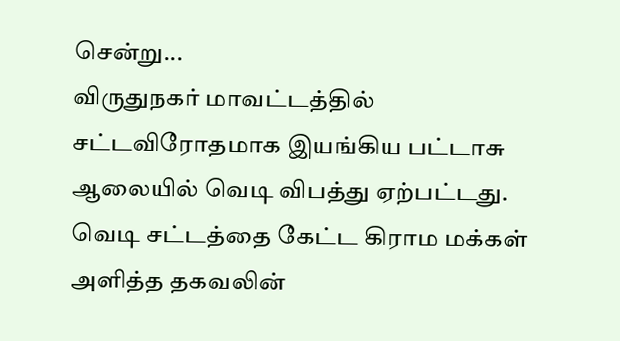சென்று...
விருதுநகர் மாவட்டத்தில் சட்டவிரோதமாக இயங்கிய பட்டாசு ஆலையில் வெடி விபத்து ஏற்பட்டது. வெடி சட்டத்தை கேட்ட கிராம மக்கள் அளித்த தகவலின்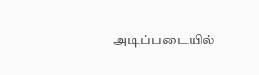அடிப்படையில்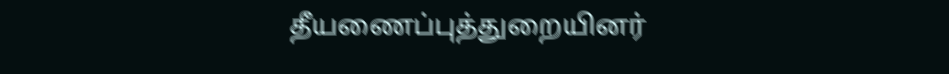தீயணைப்புத்துறையினர்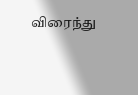விரைந்து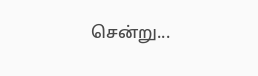சென்று...